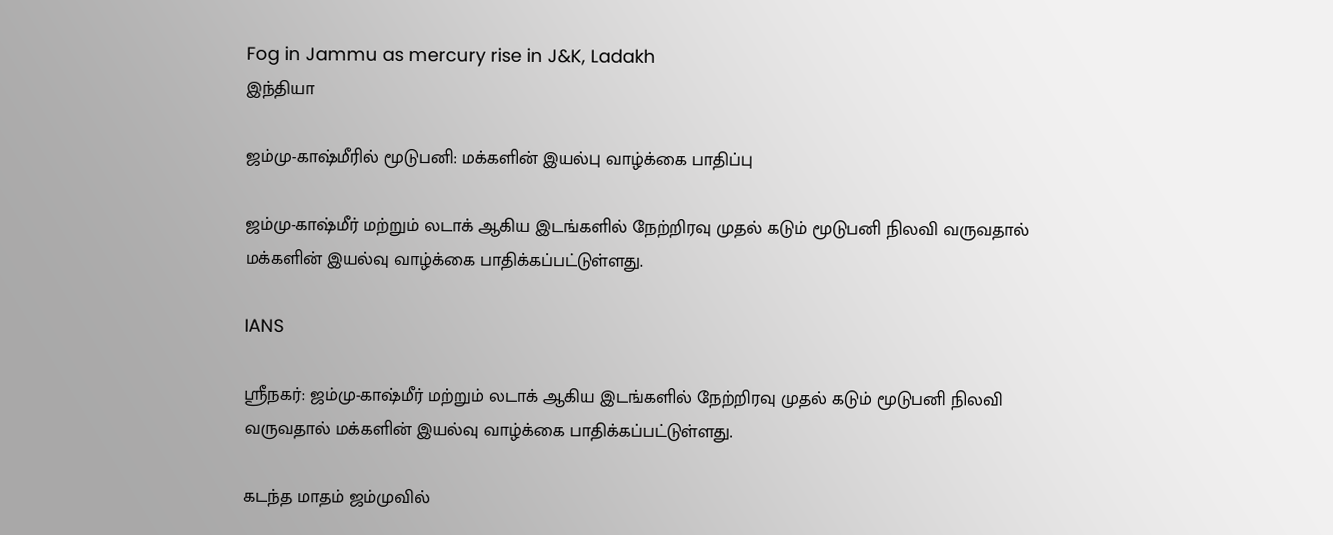Fog in Jammu as mercury rise in J&K, Ladakh
இந்தியா

ஜம்மு-காஷ்மீரில் மூடுபனி: மக்களின் இயல்பு வாழ்க்கை பாதிப்பு

ஜம்மு-காஷ்மீர் மற்றும் லடாக் ஆகிய இடங்களில் நேற்றிரவு முதல் கடும் மூடுபனி நிலவி வருவதால் மக்களின் இயல்வு வாழ்க்கை பாதிக்கப்பட்டுள்ளது.

IANS

ஸ்ரீநகர்: ஜம்மு-காஷ்மீர் மற்றும் லடாக் ஆகிய இடங்களில் நேற்றிரவு முதல் கடும் மூடுபனி நிலவி வருவதால் மக்களின் இயல்வு வாழ்க்கை பாதிக்கப்பட்டுள்ளது.

கடந்த மாதம் ஜம்முவில்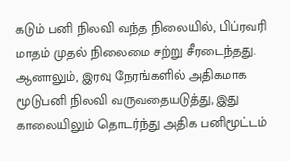கடும் பனி நிலவி வந்த நிலையில், பிப்ரவரி மாதம் முதல் நிலைமை சற்று சீரடைந்தது. ஆனாலும், இரவு நேரங்களில் அதிகமாக மூடுபனி நிலவி வருவதையடுத்து, இது காலையிலும் தொடர்ந்து அதிக பனிமூட்டம்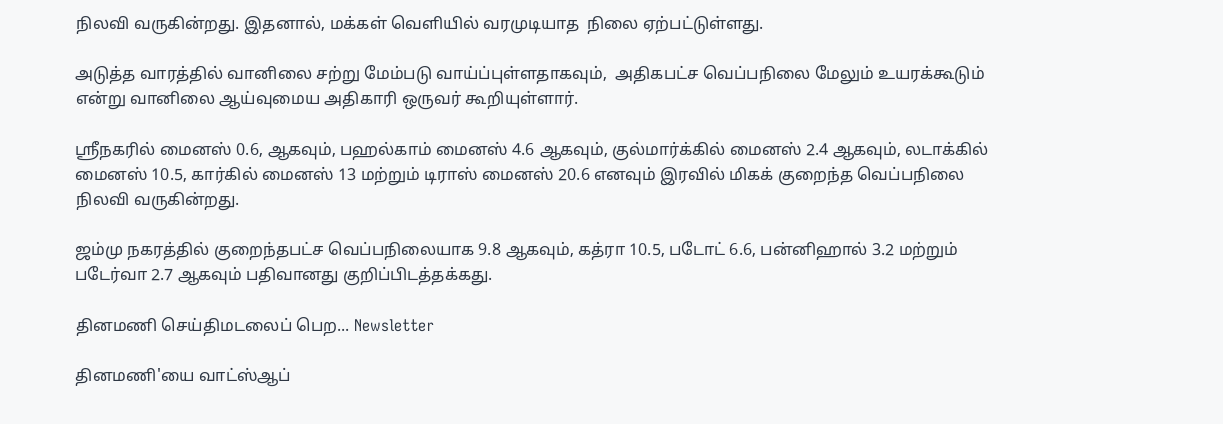நிலவி வருகின்றது. இதனால், மக்கள் வெளியில் வரமுடியாத  நிலை ஏற்பட்டுள்ளது.

அடுத்த வாரத்தில் வானிலை சற்று மேம்படு வாய்ப்புள்ளதாகவும்,  அதிகபட்ச வெப்பநிலை மேலும் உயரக்கூடும் என்று வானிலை ஆய்வுமைய அதிகாரி ஒருவர் கூறியுள்ளார்.

ஸ்ரீநகரில் மைனஸ் 0.6, ஆகவும், பஹல்காம் மைனஸ் 4.6 ஆகவும், குல்மார்க்கில் மைனஸ் 2.4 ஆகவும், லடாக்கில் மைனஸ் 10.5, கார்கில் மைனஸ் 13 மற்றும் டிராஸ் மைனஸ் 20.6 எனவும் இரவில் மிகக் குறைந்த வெப்பநிலை நிலவி வருகின்றது.

ஜம்மு நகரத்தில் குறைந்தபட்ச வெப்பநிலையாக 9.8 ஆகவும், கத்ரா 10.5, படோட் 6.6, பன்னிஹால் 3.2 மற்றும் படேர்வா 2.7 ஆகவும் பதிவானது குறிப்பிடத்தக்கது.

தினமணி செய்திமடலைப் பெற... Newsletter

தினமணி'யை வாட்ஸ்ஆப்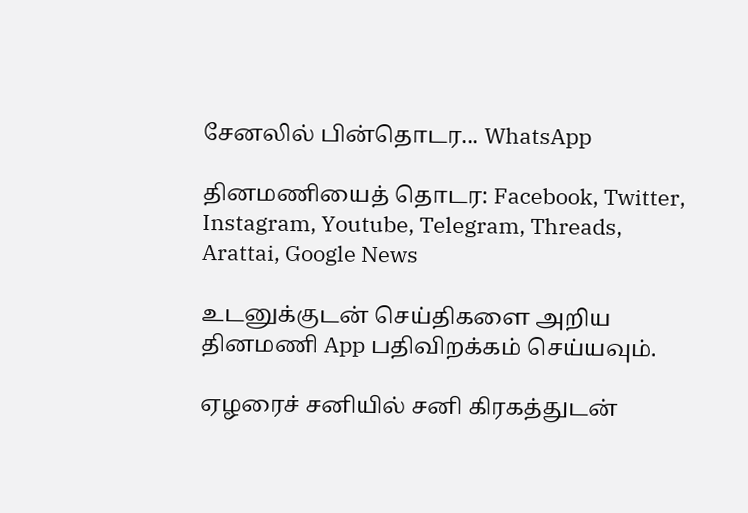சேனலில் பின்தொடர... WhatsApp

தினமணியைத் தொடர: Facebook, Twitter, Instagram, Youtube, Telegram, Threads, Arattai, Google News

உடனுக்குடன் செய்திகளை அறிய தினமணி App பதிவிறக்கம் செய்யவும்.

ஏழரைச் சனியில் சனி கிரகத்துடன்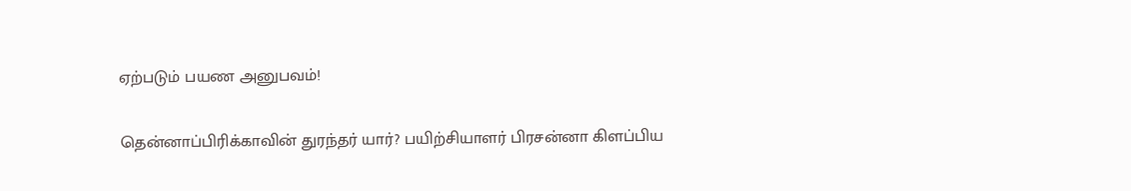ஏற்படும் பயண அனுபவம்!

தென்னாப்பிரிக்காவின் துரந்தர் யார்? பயிற்சியாளர் பிரசன்னா கிளப்பிய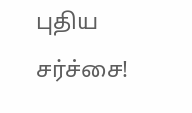புதிய சர்ச்சை!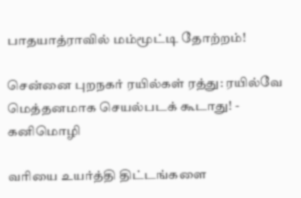பாதயாத்ராவில் மம்மூட்டி தோற்றம்!

சென்னை புறநகர் ரயில்கள் ரத்து: ரயில்வே மெத்தனமாக செயல்படக் கூடாது! - கனிமொழி

வரியை உயர்த்தி திட்டங்களை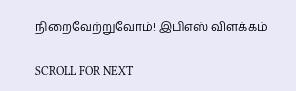நிறைவேற்றுவோம்! இபிஎஸ் விளக்கம்

SCROLL FOR NEXT